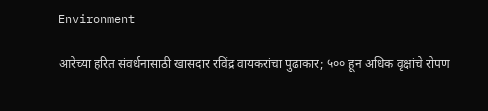Environment

आरेच्या हरित संवर्धनासाठी खासदार रविंद्र वायकरांचा पुढाकार; ५०० हून अधिक वृक्षांचे रोपण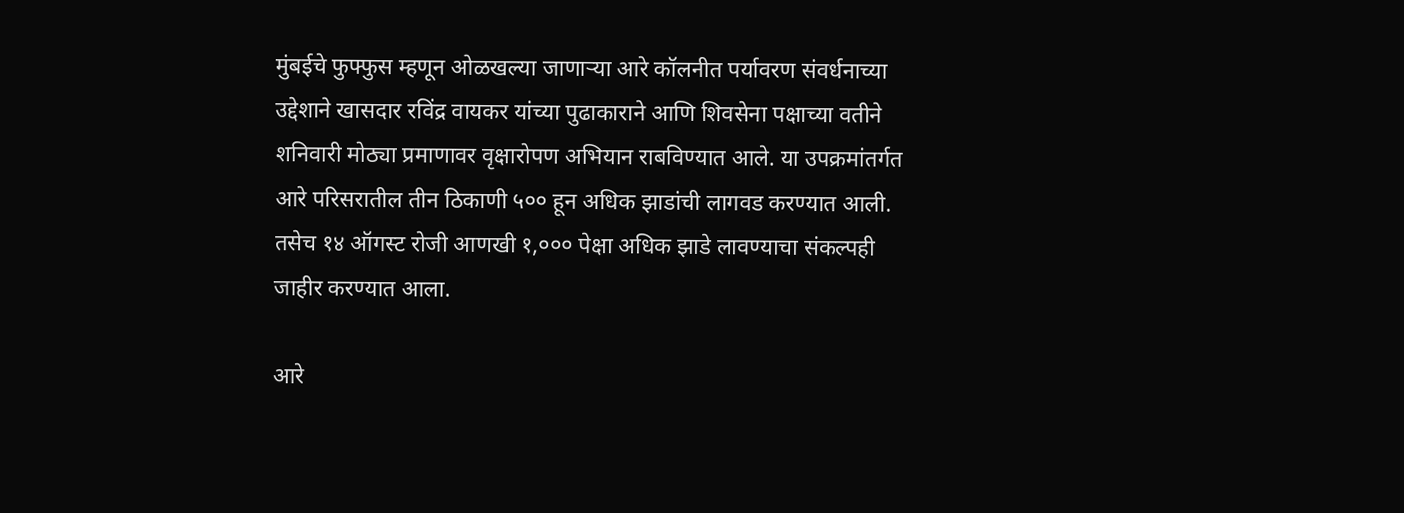मुंबईचे फुफ्फुस म्हणून ओळखल्या जाणाऱ्या आरे कॉलनीत पर्यावरण संवर्धनाच्या उद्देशाने खासदार रविंद्र वायकर यांच्या पुढाकाराने आणि शिवसेना पक्षाच्या वतीने शनिवारी मोठ्या प्रमाणावर वृक्षारोपण अभियान राबविण्यात आले. या उपक्रमांतर्गत आरे परिसरातील तीन ठिकाणी ५०० हून अधिक झाडांची लागवड करण्यात आली. तसेच १४ ऑगस्ट रोजी आणखी १,००० पेक्षा अधिक झाडे लावण्याचा संकल्पही जाहीर करण्यात आला.

आरे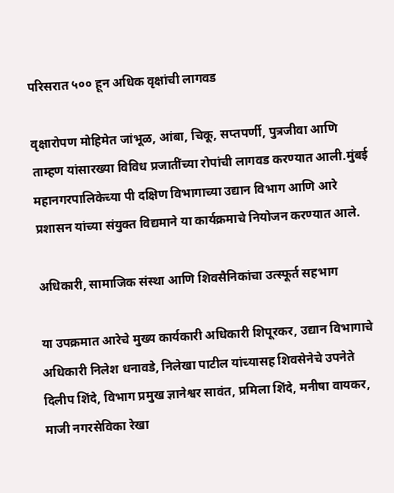परिसरात ५०० हून अधिक वृक्षांची लागवड

वृक्षारोपण मोहिमेत जांभूळ, आंबा, चिकू, सप्तपर्णी, पुत्रजीवा आणि ताम्हण यांसारख्या विविध प्रजातींच्या रोपांची लागवड करण्यात आली.मुंबई महानगरपालिकेच्या पी दक्षिण विभागाच्या उद्यान विभाग आणि आरे प्रशासन यांच्या संयुक्त विद्यमाने या कार्यक्रमाचे नियोजन करण्यात आले.

अधिकारी, सामाजिक संस्था आणि शिवसैनिकांचा उत्स्फूर्त सहभाग

या उपक्रमात आरेचे मुख्य कार्यकारी अधिकारी शिपूरकर, उद्यान विभागाचे अधिकारी निलेश धनावडे, निलेखा पाटील यांच्यासह शिवसेनेचे उपनेते दिलीप शिंदे, विभाग प्रमुख ज्ञानेश्वर सावंत, प्रमिला शिंदे, मनीषा वायकर, माजी नगरसेविका रेखा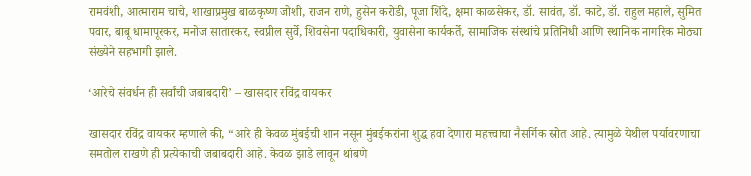रामवंशी, आत्माराम चाचे, शाखाप्रमुख बाळकृष्ण जोशी, राजन राणे, हुसेन करोडी, पूजा शिंदे, क्षमा काळसेकर, डॉ. सावंत, डॉ. काटे, डॉ. राहुल महाले, सुमित पवार, बाबू धामापूरकर, मनोज सातारकर, स्वप्नील सुर्वे, शिवसेना पदाधिकारी, युवासेना कार्यकर्ते, सामाजिक संस्थांचे प्रतिनिधी आणि स्थानिक नागरिक मोठ्या संख्येने सहभागी झाले.

‘आरेचे संवर्धन ही सर्वांची जबाबदारी’ – खासदार रविंद्र वायकर

खासदार रविंद्र वायकर म्हणाले की, “आरे ही केवळ मुंबईची शान नसून मुंबईकरांना शुद्ध हवा देणारा महत्त्वाचा नैसर्गिक स्रोत आहे. त्यामुळे येथील पर्यावरणाचा समतोल राखणे ही प्रत्येकाची जबाबदारी आहे. केवळ झाडे लावून थांबणे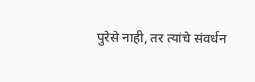पुरेसे नाही, तर त्यांचे संवर्धन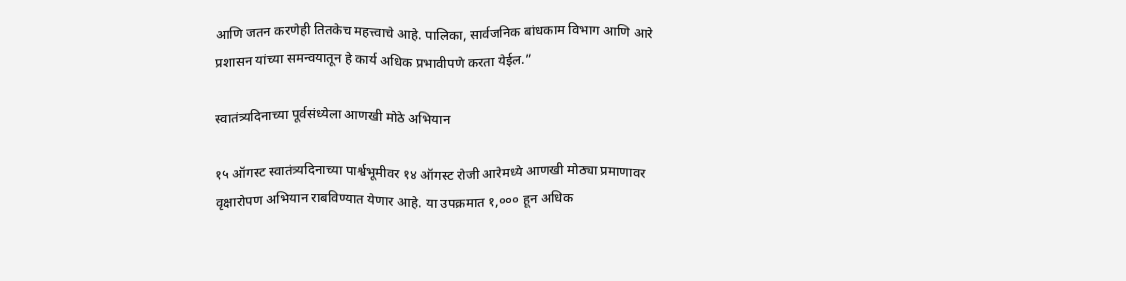आणि जतन करणेही तितकेच महत्त्वाचे आहे. पालिका, सार्वजनिक बांधकाम विभाग आणि आरे प्रशासन यांच्या समन्वयातून हे कार्य अधिक प्रभावीपणे करता येईल.”

स्वातंत्र्यदिनाच्या पूर्वसंध्येला आणखी मोठे अभियान

१५ ऑगस्ट स्वातंत्र्यदिनाच्या पार्श्वभूमीवर १४ ऑगस्ट रोजी आरेमध्ये आणखी मोठ्या प्रमाणावर वृक्षारोपण अभियान राबविण्यात येणार आहे. या उपक्रमात १,००० हून अधिक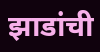झाडांची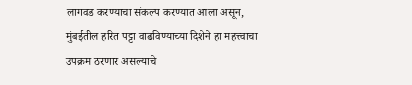लागवड करण्याचा संकल्प करण्यात आला असून, मुंबईतील हरित पट्टा वाढविण्याच्या दिशेने हा महत्त्वाचा उपक्रम ठरणार असल्याचे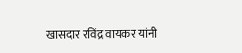खासदार रविंद्र वायकर यांनी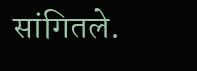सांगितले.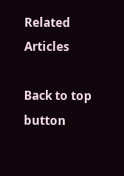Related Articles

Back to top button